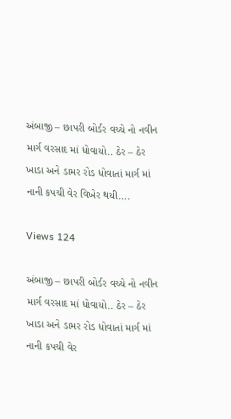અંબાજી – છાપરી બોર્ડર વચ્ચે નો નવીન માર્ગ વરસાદ માં ધોવાયો.. ઠેર – ઠેર ખાડા અને ડામર રોડ ધોવાતાં માર્ગ માં નાની કપચી વેર વિખેર થયી….

Views 124

અંબાજી – છાપરી બોર્ડર વચ્ચે નો નવીન માર્ગ વરસાદ માં ધોવાયો.. ઠેર – ઠેર ખાડા અને ડામર રોડ ધોવાતાં માર્ગ માં નાની કપચી વેર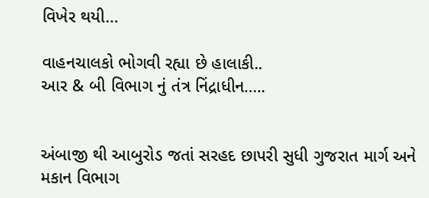વિખેર થયી…

વાહનચાલકો ભોગવી રહ્યા છે હાલાકી..
આર & બી વિભાગ નું તંત્ર નિંદ્રાધીન…..


અંબાજી થી આબુરોડ જતાં સરહદ છાપરી સુધી ગુજરાત માર્ગ અને મકાન વિભાગ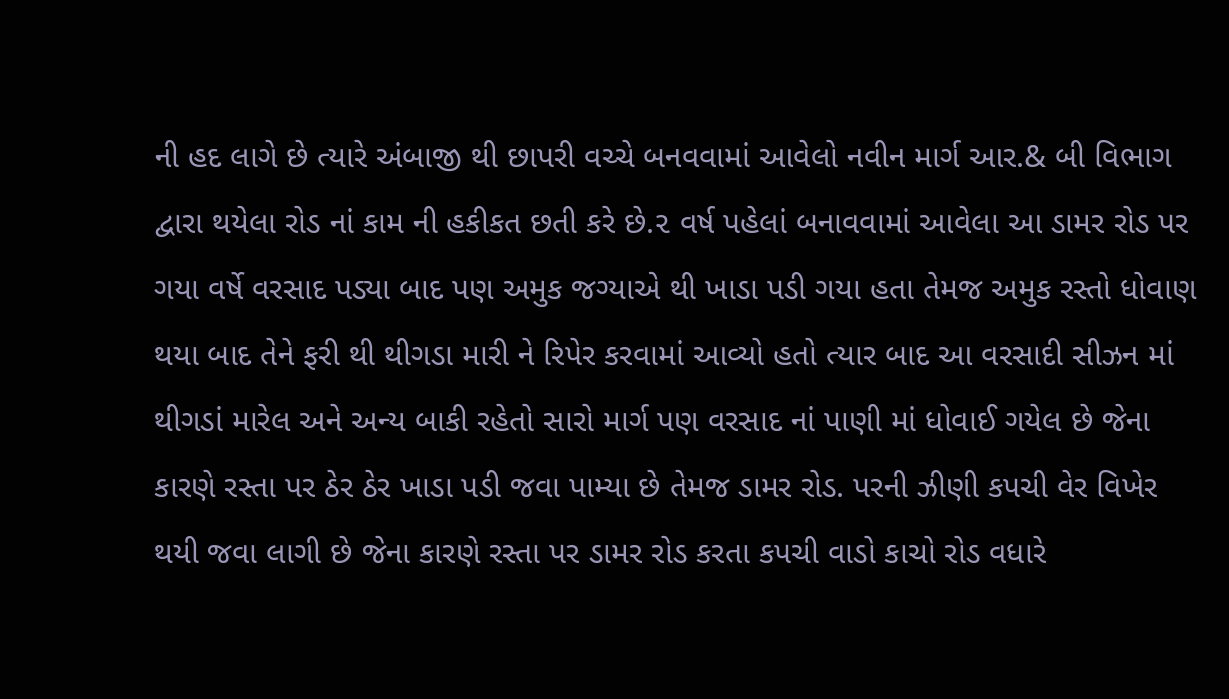ની હદ લાગે છે ત્યારે અંબાજી થી છાપરી વચ્ચે બનવવામાં આવેલો નવીન માર્ગ આર.& બી વિભાગ દ્વારા થયેલા રોડ નાં કામ ની હકીકત છતી કરે છે.૨ વર્ષ પહેલાં બનાવવામાં આવેલા આ ડામર રોડ પર ગયા વર્ષે વરસાદ પડ્યા બાદ પણ અમુક જગ્યાએ થી ખાડા પડી ગયા હતા તેમજ અમુક રસ્તો ધોવાણ થયા બાદ તેને ફરી થી થીગડા મારી ને રિપેર કરવામાં આવ્યો હતો ત્યાર બાદ આ વરસાદી સીઝન માં થીગડાં મારેલ અને અન્ય બાકી રહેતો સારો માર્ગ પણ વરસાદ નાં પાણી માં ધોવાઈ ગયેલ છે જેના કારણે રસ્તા પર ઠેર ઠેર ખાડા પડી જવા પામ્યા છે તેમજ ડામર રોડ. પરની ઝીણી કપચી વેર વિખેર થયી જવા લાગી છે જેના કારણે રસ્તા પર ડામર રોડ કરતા કપચી વાડો કાચો રોડ વધારે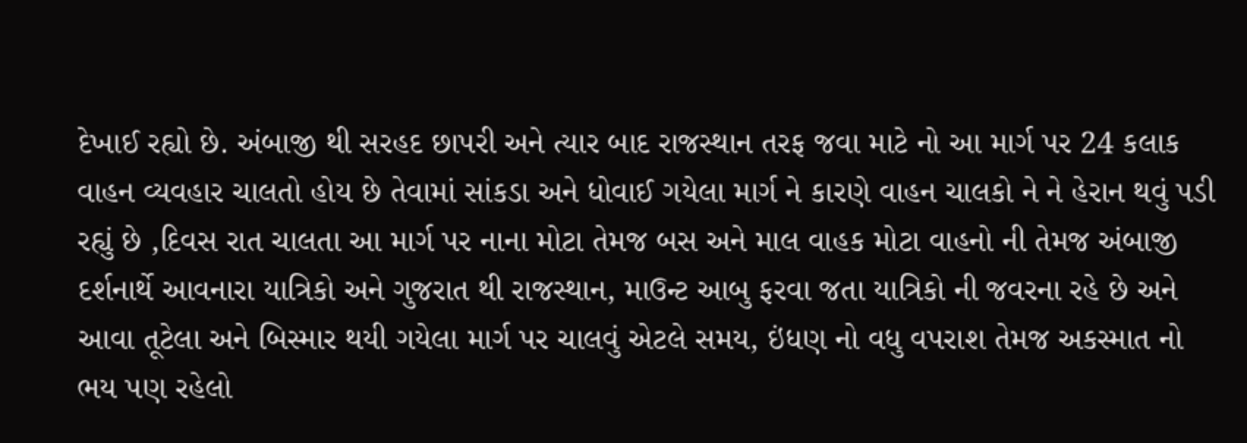દેખાઈ રહ્યો છે. અંબાજી થી સરહદ છાપરી અને ત્યાર બાદ રાજસ્થાન તરફ જવા માટે નો આ માર્ગ પર 24 કલાક વાહન વ્યવહાર ચાલતો હોય છે તેવામાં સાંકડા અને ધોવાઈ ગયેલા માર્ગ ને કારણે વાહન ચાલકો ને ને હેરાન થવું પડી રહ્યું છે ,દિવસ રાત ચાલતા આ માર્ગ પર નાના મોટા તેમજ બસ અને માલ વાહક મોટા વાહનો ની તેમજ અંબાજી દર્શનાર્થે આવનારા યાત્રિકો અને ગુજરાત થી રાજસ્થાન, માઉન્ટ આબુ ફરવા જતા યાત્રિકો ની જવરના રહે છે અને આવા તૂટેલા અને બિસ્માર થયી ગયેલા માર્ગ પર ચાલવું એટલે સમય, ઇંધણ નો વધુ વપરાશ તેમજ અકસ્માત નો ભય પણ રહેલો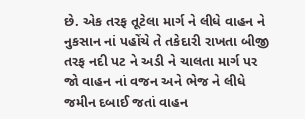છે. એક તરફ તૂટેલા માર્ગ ને લીધે વાહન ને નુકસાન નાં પહોંચે તે તકેદારી રાખતા બીજી તરફ નદી પટ ને અડી ને ચાલતા માર્ગ પર જો વાહન નાં વજન અને ભેજ ને લીધે જમીન દબાઈ જતાં વાહન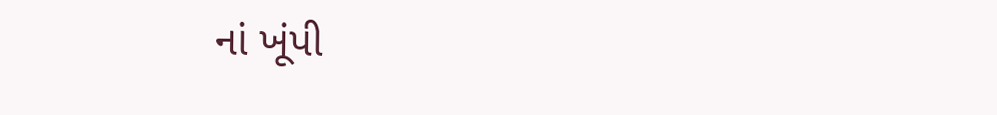નાં ખૂંપી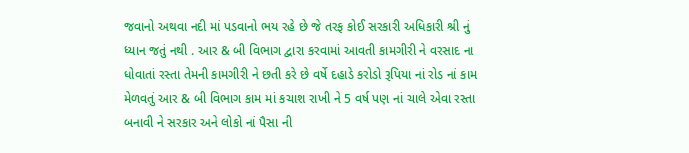જવાનો અથવા નદી માં પડવાનો ભય રહે છે જે તરફ કોઈ સરકારી અધિકારી શ્રી નું ધ્યાન જતું નથી . આર & બી વિભાગ દ્વારા કરવામાં આવતી કામગીરી ને વરસાદ ના ધોવાતાં રસ્તા તેમની કામગીરી ને છતી કરે છે વર્ષે દહાડે કરોડો રૂપિયા નાં રોડ નાં કામ મેળવતું આર & બી વિભાગ કામ માં કચાશ રાખી ને 5 વર્ષ પણ નાં ચાલે એવા રસ્તા બનાવી ને સરકાર અને લોકો નાં પૈસા ની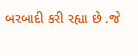બરબાદી કરી રહ્યા છે .જે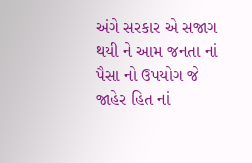અંગે સરકાર એ સજાગ થયી ને આમ જનતા નાં પૈસા નો ઉપયોગ જે જાહેર હિત નાં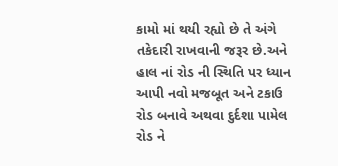કામો માં થયી રહ્યો છે તે અંગે તકેદારી રાખવાની જરૂર છે.અને હાલ નાં રોડ ની સ્થિતિ પર ધ્યાન આપી નવો મજબૂત અને ટકાઉ રોડ બનાવે અથવા દુર્દશા પામેલ રોડ ને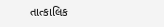તાત્કાલિક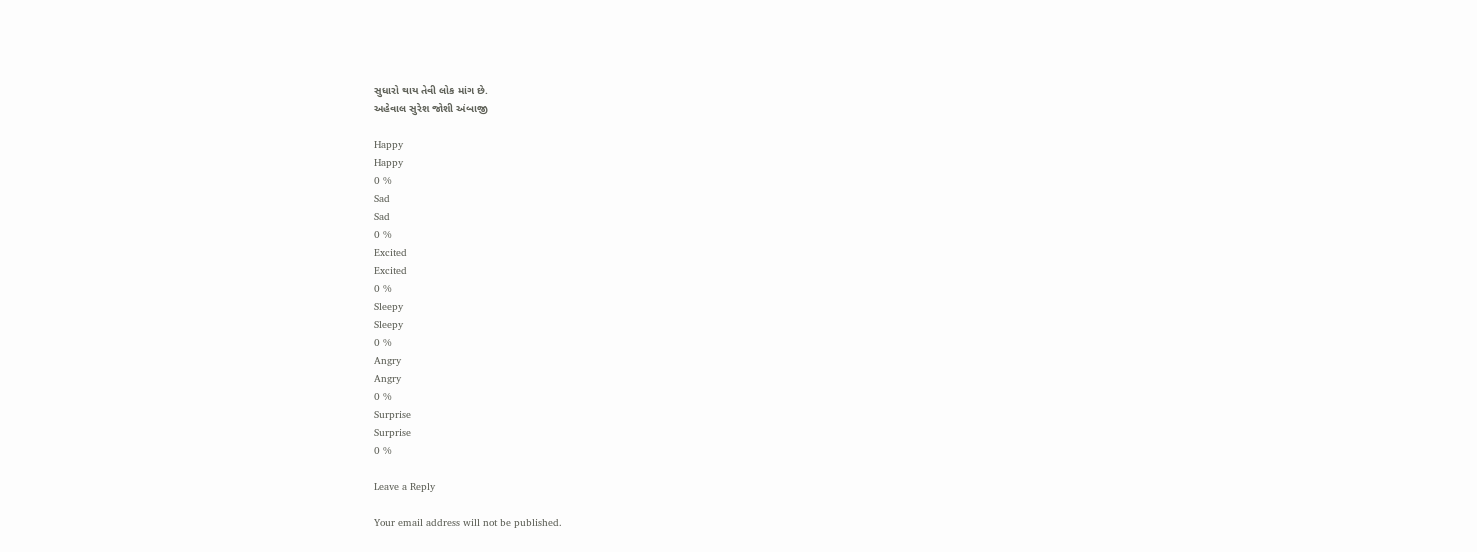સુધારો થાય તેવી લોક માંગ છે.
અહેવાલ સુરેશ જોશી અંબાજી

Happy
Happy
0 %
Sad
Sad
0 %
Excited
Excited
0 %
Sleepy
Sleepy
0 %
Angry
Angry
0 %
Surprise
Surprise
0 %

Leave a Reply

Your email address will not be published.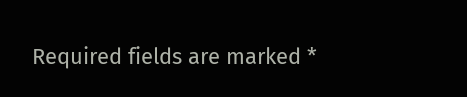Required fields are marked *